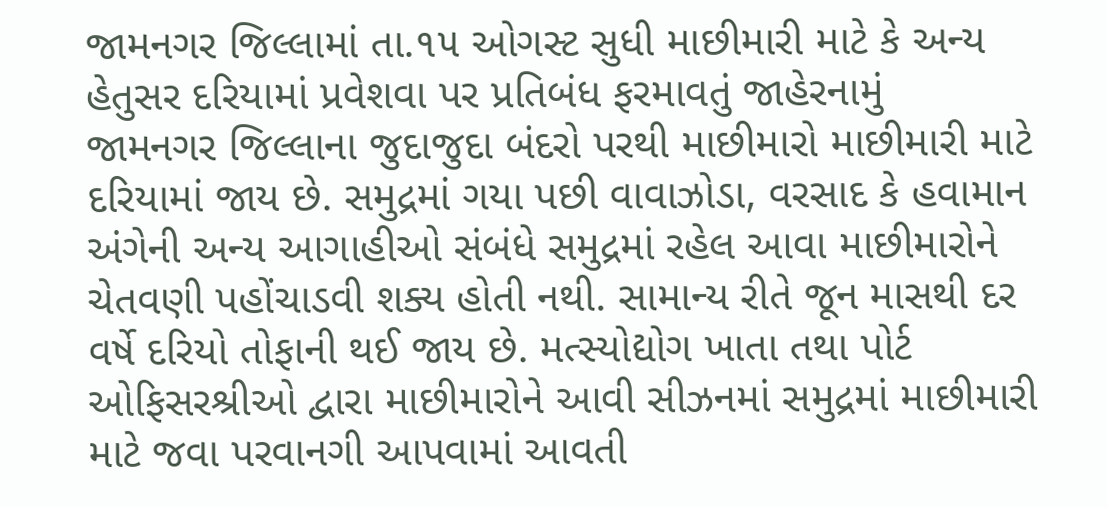જામનગર જિલ્લામાં તા.૧૫ ઓગસ્ટ સુધી માછીમારી માટે કે અન્ય હેતુસર દરિયામાં પ્રવેશવા પર પ્રતિબંધ ફરમાવતું જાહેરનામું
જામનગર જિલ્લાના જુદાજુદા બંદરો પરથી માછીમારો માછીમારી માટે દરિયામાં જાય છે. સમુદ્રમાં ગયા પછી વાવાઝોડા, વરસાદ કે હવામાન અંગેની અન્ય આગાહીઓ સંબંધે સમુદ્રમાં રહેલ આવા માછીમારોને ચેતવણી પહોંચાડવી શક્ય હોતી નથી. સામાન્ય રીતે જૂન માસથી દર વર્ષે દરિયો તોફાની થઈ જાય છે. મત્સ્યોદ્યોગ ખાતા તથા પોર્ટ ઓફિસરશ્રીઓ દ્વારા માછીમારોને આવી સીઝનમાં સમુદ્રમાં માછીમારી માટે જવા પરવાનગી આપવામાં આવતી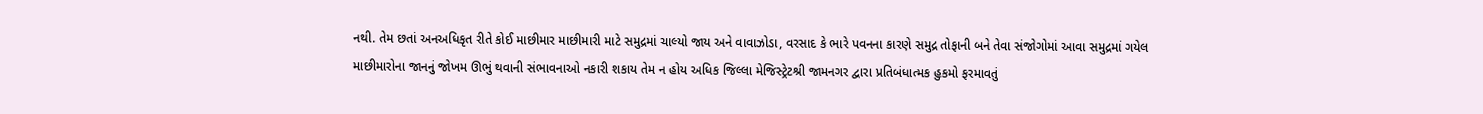નથી. તેમ છતાં અનઅધિકૃત રીતે કોઈ માછીમાર માછીમારી માટે સમુદ્રમાં ચાલ્યો જાય અને વાવાઝોડા, વરસાદ કે ભારે પવનના કારણે સમુદ્ર તોફાની બને તેવા સંજોગોમાં આવા સમુદ્રમાં ગયેલ માછીમારોના જાનનું જોખમ ઊભું થવાની સંભાવનાઓ નકારી શકાય તેમ ન હોય અધિક જિલ્લા મેજિસ્ટ્રેટશ્રી જામનગર દ્વારા પ્રતિબંધાત્મક હુકમો ફરમાવતું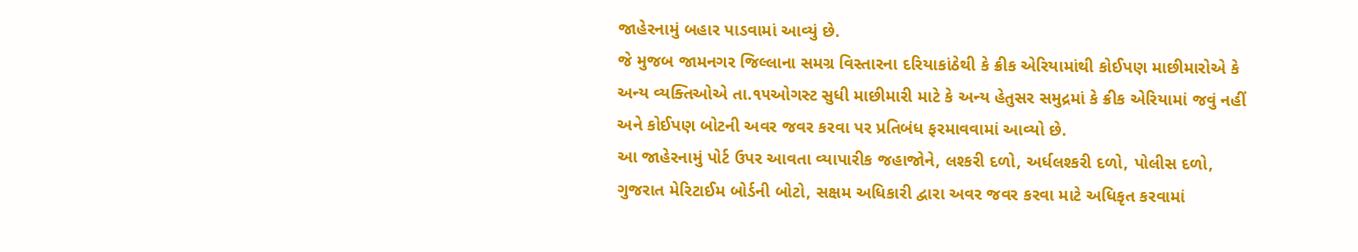જાહેરનામું બહાર પાડવામાં આવ્યું છે.
જે મુજબ જામનગર જિલ્લાના સમગ્ર વિસ્તારના દરિયાકાંઠેથી કે ક્રીક એરિયામાંથી કોઈપણ માછીમારોએ કે અન્ય વ્યક્તિઓએ તા.૧૫ઓગસ્ટ સુધી માછીમારી માટે કે અન્ય હેતુસર સમુદ્રમાં કે ક્રીક એરિયામાં જવું નહીં અને કોઈપણ બોટની અવર જવર કરવા પર પ્રતિબંધ ફરમાવવામાં આવ્યો છે.
આ જાહેરનામું પોર્ટ ઉપર આવતા વ્યાપારીક જહાજોને, લશ્કરી દળો, અર્ધલશ્કરી દળો, પોલીસ દળો, ગુજરાત મેરિટાઈમ બોર્ડની બોટો, સક્ષમ અધિકારી દ્વારા અવર જવર કરવા માટે અધિકૃત કરવામાં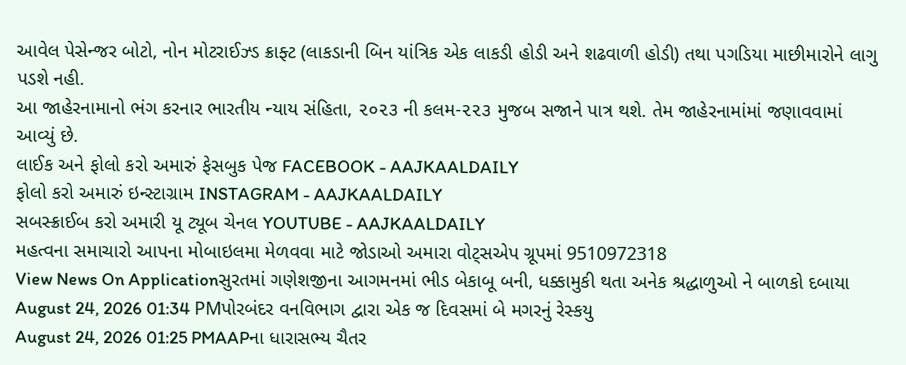આવેલ પેસેન્જર બોટો, નોન મોટરાઈઝ્ડ ક્રાફ્ટ (લાકડાની બિન યાંત્રિક એક લાકડી હોડી અને શઢવાળી હોડી) તથા પગડિયા માછીમારોને લાગુ પડશે નહી.
આ જાહેરનામાનો ભંગ કરનાર ભારતીય ન્યાય સંહિતા, ૨૦૨૩ ની કલમ-૨૨૩ મુજબ સજાને પાત્ર થશે. તેમ જાહેરનામાંમાં જણાવવામાં આવ્યું છે.
લાઈક અને ફોલો કરો અમારું ફેસબુક પેજ FACEBOOK - AAJKAALDAILY
ફોલો કરો અમારું ઇન્સ્ટાગ્રામ INSTAGRAM - AAJKAALDAILY
સબસ્ક્રાઈબ કરો અમારી યૂ ટ્યૂબ ચેનલ YOUTUBE - AAJKAALDAILY
મહત્વના સમાચારો આપના મોબાઇલમા મેળવવા માટે જોડાઓ અમારા વોટ્સએપ ગ્રૂપમાં 9510972318
View News On Applicationસુરતમાં ગણેશજીના આગમનમાં ભીડ બેકાબૂ બની, ધક્કામુકી થતા અનેક શ્રદ્ધાળુઓ ને બાળકો દબાયા
August 24, 2026 01:34 PMપોરબંદર વનવિભાગ દ્વારા એક જ દિવસમાં બે મગરનું રેસ્કયુ
August 24, 2026 01:25 PMAAPના ધારાસભ્ય ચૈતર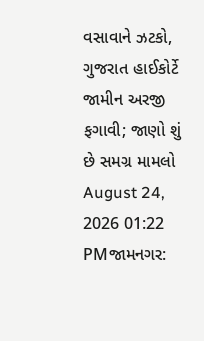વસાવાને ઝટકો, ગુજરાત હાઈકોર્ટે જામીન અરજી ફગાવી; જાણો શું છે સમગ્ર મામલો
August 24, 2026 01:22 PMજામનગર: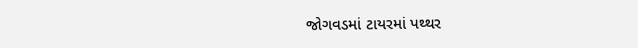જોગવડમાં ટાયરમાં પથ્થર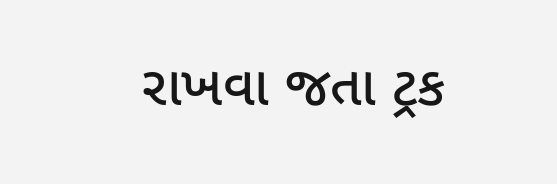રાખવા જતા ટ્રક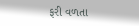ફરી વળતા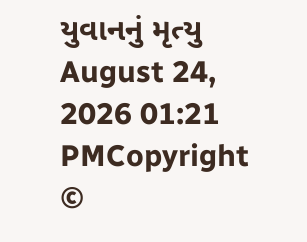યુવાનનું મૃત્યુ
August 24, 2026 01:21 PMCopyright ©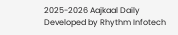2025-2026 Aajkaal Daily
Developed by Rhythm Infotech